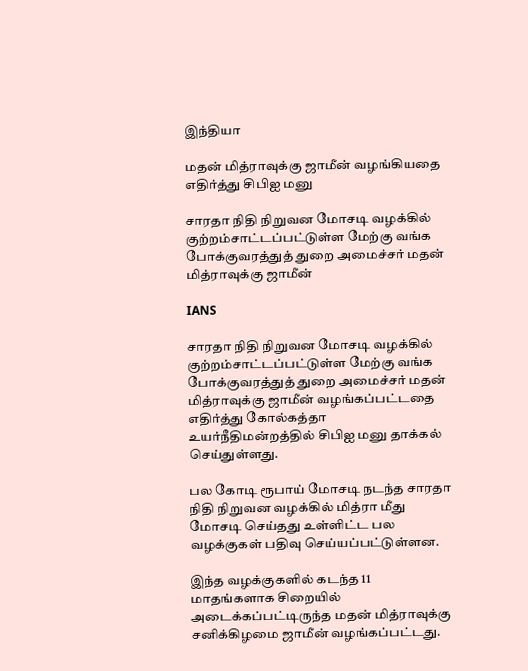இந்தியா

மதன் மித்ராவுக்கு ஜாமீன் வழங்கியதை எதிர்த்து சிபிஐ மனு

சாரதா நிதி நிறுவன மோசடி வழக்கில் குற்றம்சாட்டப்பட்டுள்ள மேற்கு வங்க போக்குவரத்துத் துறை அமைச்சர் மதன் மித்ராவுக்கு ஜாமீன்

IANS

சாரதா நிதி நிறுவன மோசடி வழக்கில் குற்றம்சாட்டப்பட்டுள்ள மேற்கு வங்க போக்குவரத்துத் துறை அமைச்சர் மதன் மித்ராவுக்கு ஜாமீன் வழங்கப்பட்டதை எதிர்த்து கோல்கத்தா உயர்நீதிமன்றத்தில் சிபிஐ மனு தாக்கல் செய்துள்ளது.

பல கோடி ரூபாய் மோசடி நடந்த சாரதா நிதி நிறுவன வழக்கில் மித்ரா மீது மோசடி செய்தது உள்ளிட்ட பல வழக்குகள் பதிவு செய்யப்பட்டுள்ளன.

இந்த வழக்குகளில் கடந்த 11 மாதங்களாக சிறையில் அடைக்கப்பட்டிருந்த மதன் மித்ராவுக்கு சனிக்கிழமை ஜாமீன் வழங்கப்பட்டது.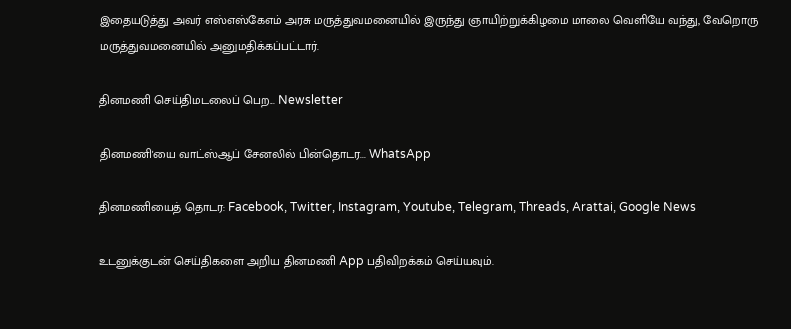இதையடுத்து அவர் எஸ்எஸ்கேஎம் அரசு மருத்துவமனையில் இருந்து ஞாயிற்றுக்கிழமை மாலை வெளியே வந்து, வேறொரு மருத்துவமனையில் அனுமதிக்கப்பட்டார்.

தினமணி செய்திமடலைப் பெற... Newsletter

தினமணி'யை வாட்ஸ்ஆப் சேனலில் பின்தொடர... WhatsApp

தினமணியைத் தொடர: Facebook, Twitter, Instagram, Youtube, Telegram, Threads, Arattai, Google News

உடனுக்குடன் செய்திகளை அறிய தினமணி App பதிவிறக்கம் செய்யவும்.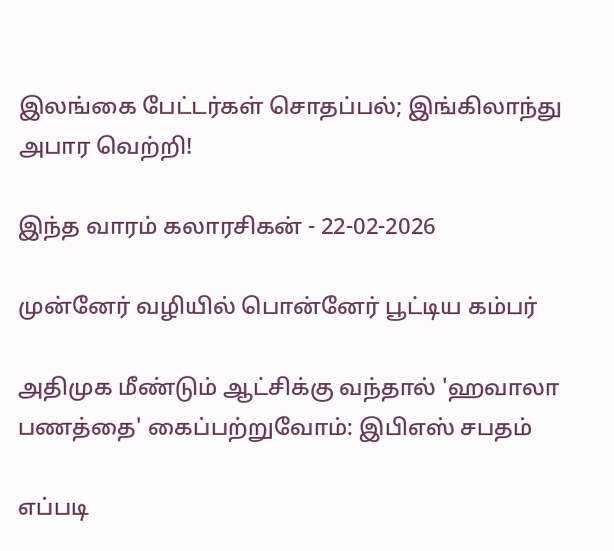இலங்கை பேட்டர்கள் சொதப்பல்; இங்கிலாந்து அபார வெற்றி!

இந்த வாரம் கலாரசிகன் - 22-02-2026

முன்னேர் வழியில் பொன்னேர் பூட்டிய கம்பர்

அதிமுக மீண்டும் ஆட்சிக்கு வந்தால் 'ஹவாலா பணத்தை' கைப்பற்றுவோம்: இபிஎஸ் சபதம்

எப்படி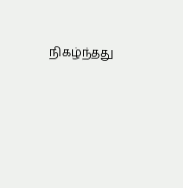நிகழ்ந்தது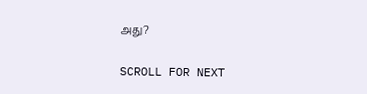அது?

SCROLL FOR NEXT